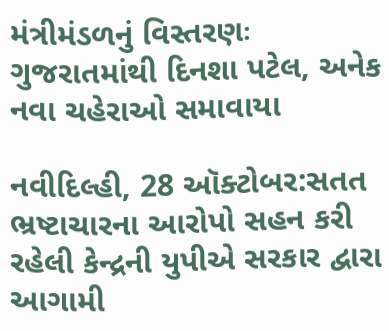મંત્રીમંડળનું વિસ્તરણઃ ગુજરાતમાંથી દિનશા પટેલ, અનેક નવા ચહેરાઓ સમાવાયા

નવીદિલ્હી, 28 ઑક્ટોબર:સતત ભ્રષ્ટાચારના આરોપો સહન કરી રહેલી કેન્દ્રની યુપીએ સરકાર દ્વારા આગામી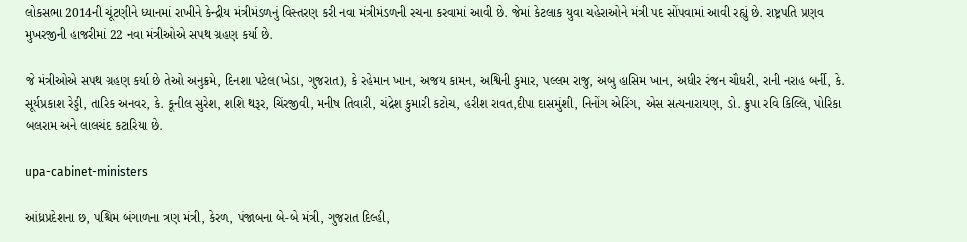લોકસભા 2014ની ચૂંટણીને ધ્યાનમાં રાખીને કેન્દ્રીય મંત્રીમંડળનું વિસ્તરણ કરી નવા મંત્રીમંડળની રચના કરવામાં આવી છે. જેમાં કેટલાક યુવા ચહેરાઓને મંત્રી પદ સોંપવામાં આવી રહ્યું છે. રાષ્ટ્રપતિ પ્રણવ મુખરજીની હાજરીમાં 22 નવા મંત્રીઓએ સપથ ગ્રહણ કર્યા છે.

જે મંત્રીઓએ સપથ ગ્રહણ કર્યા છે તેઓ અનુક્રમે, દિનશા પટેલ(ખેડા, ગુજરાત), કે રહેમાન ખાન, અજય કામન, અશ્વિની કુમાર, પલ્લમ રાજુ, અબુ હાસિમ ખાન, અધીર રંજન ચૌધરી, રાની નરાહ બર્ની, કે. સૂર્યપ્રકાશ રેડ્ડી, તારિક અનવર, કે. કૂનીલ સુરેશ, શશિ થરૂર, ચિંરજીવી, મનીષ તિવારી, ચંદ્રેશ કુમારી કટોચ, હરીશ રાવત,દીપા દાસમુંશી, નિનોંગ એરિંગ, એસ સત્યનારાયણ, ડો. ક્રુપા રવિ કિલ્લિ, પોરિકા બલરામ અને લાલચંદ કટારિયા છે.

upa-cabinet-ministers

આંધ્રપ્રદેશના છ, પશ્ચિમ બંગાળના ત્રણ મંત્રી, કેરળ, પંજાબના બે-બે મંત્રી, ગુજરાત દિલ્હી,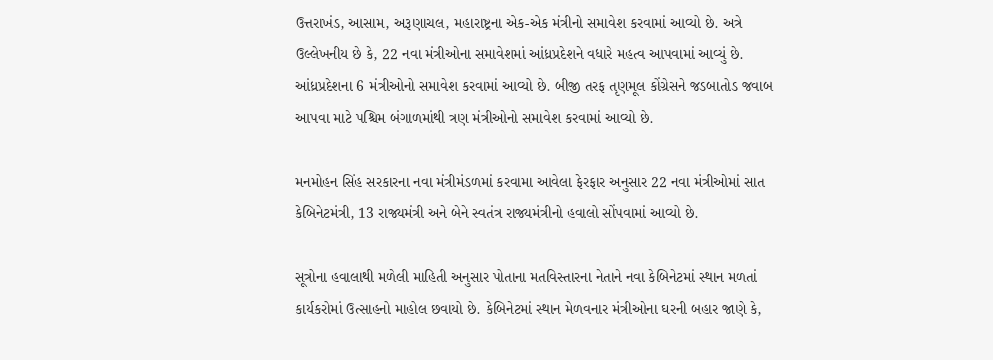ઉત્તરાખંડ, આસામ, અરૂણાચલ, મહારાષ્ટ્રના એક-એક મંત્રીનો સમાવેશ કરવામાં આવ્યો છે. અત્રે ઉલ્લેખનીય છે કે, 22 નવા મંત્રીઓના સમાવેશમાં આંધ્રપ્રદેશને વધારે મહત્વ આપવામાં આવ્યું છે. આંધ્રપ્રદેશના 6 મંત્રીઓનો સમાવેશ કરવામાં આવ્યો છે. બીજી તરફ તૃણમૂલ કોંગ્રેસને જડબાતોડ જવાબ આપવા માટે પશ્ચિમ બંગાળમાંથી ત્રણ મંત્રીઓનો સમાવેશ કરવામાં આવ્યો છે.

મનમોહન સિંહ સરકારના નવા મંત્રીમંડળમાં કરવામા આવેલા ફેરફાર અનુસાર 22 નવા મંત્રીઓમાં સાત કેબિનેટમંત્રી, 13 રાજ્યમંત્રી અને બેને સ્વતંત્ર રાજ્યમંત્રીનો હવાલો સોંપવામાં આવ્યો છે.

સૂત્રોના હવાલાથી મળેલી માહિતી અનુસાર પોતાના મતવિસ્તારના નેતાને નવા કેબિનેટમાં સ્થાન મળતાં કાર્યકરોમાં ઉત્સાહનો માહોલ છવાયો છે. કેબિનેટમાં સ્થાન મેળવનાર મંત્રીઓના ઘરની બહાર જાણે કે,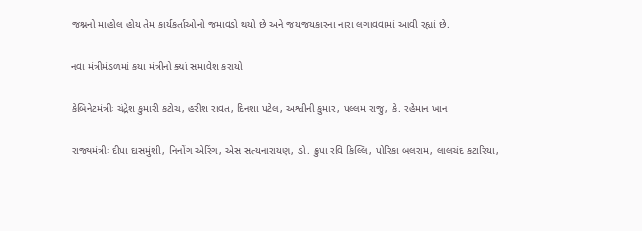જશ્નનો માહોલ હોય તેમ કાર્યકર્તાઓનો જમાવડો થયો છે અને જયજયકારના નારા લગાવવામાં આવી રહ્યાં છે.

નવા મંત્રીમંડળમાં કયા મંત્રીનો ક્યાં સમાવેશ કરાયો

કેબિનેટમંત્રીઃ ચંદ્રેશ કુમારી કટોચ, હરીશ રાવત, દિનશા પટેલ, અશ્વીની કુમાર, પલ્લમ રાજુ, કે. રહેમાન ખાન

રાજ્યમંત્રીઃ દીપા દાસમુંશી, નિનોંગ એરિંગ, એસ સત્યનારાયણ, ડો. ક્રુપા રવિ કિલ્લિ, પોરિકા બલરામ, લાલચંદ કટારિયા,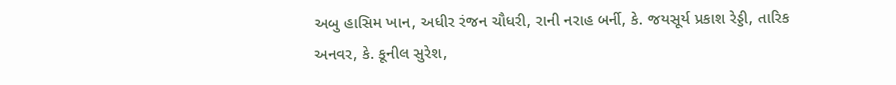અબુ હાસિમ ખાન, અધીર રંજન ચૌધરી, રાની નરાહ બર્ની, કે. જયસૂર્ય પ્રકાશ રેડ્ડી, તારિક અનવર, કે. કૂનીલ સુરેશ,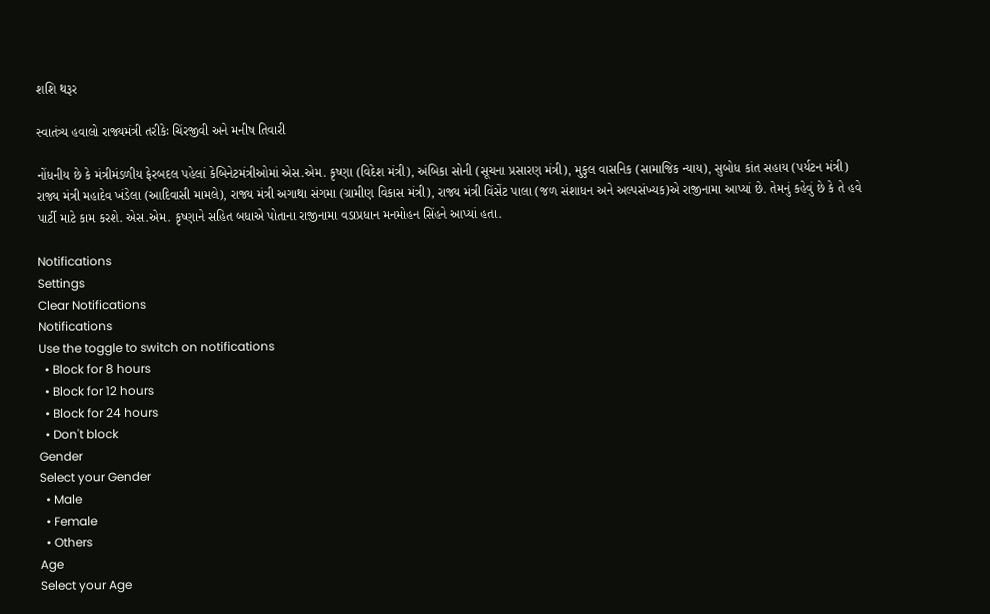શશિ થરૂર

સ્વાતંત્ર્ય હવાલો રાજ્યમંત્રી તરીકેઃ ચિંરજીવી અને મનીષ તિવારી

નોંધનીય છે કે મંત્રીમંડળીય ફેરબદલ પહેલાં કેબિનેટમંત્રીઓમાં એસ.એમ. કૃષ્ણા (વિદેશ મંત્રી), અંબિકા સોની (સૂચના પ્રસારણ મંત્રી), મુકુલ વાસનિક (સામાજિક ન્યાય), સુબોધ કાંત સહાય (પર્યટન મંત્રી) રાજ્ય મંત્રી મહાદેવ ખંડેલા (આદિવાસી મામલે), રાજ્ય મંત્રી અગાથા સંગમા (ગ્રામીણ વિકાસ મંત્રી), રાજ્ય મંત્રી વિંસેંટ પાલા (જળ સંશાધન અને અલ્પસંખ્યક)એ રાજીનામા આપ્યાં છે. તેમનું કહેવું છે કે તે હવે પાર્ટી માટે કામ કરશે. એસ.એમ. કૃષ્ણાને સહિત બધાએ પોતાના રાજીનામા વડાપ્રધાન મનમોહન સિંહને આપ્યાં હતા.

Notifications
Settings
Clear Notifications
Notifications
Use the toggle to switch on notifications
  • Block for 8 hours
  • Block for 12 hours
  • Block for 24 hours
  • Don't block
Gender
Select your Gender
  • Male
  • Female
  • Others
Age
Select your Age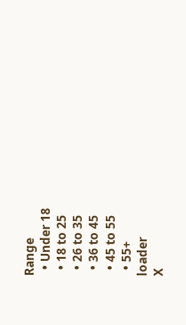Range
  • Under 18
  • 18 to 25
  • 26 to 35
  • 36 to 45
  • 45 to 55
  • 55+
loader
X